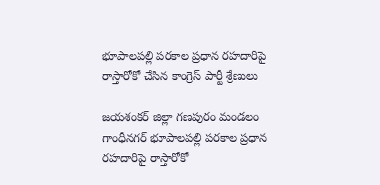భూపాలపల్లి పరకాల ప్రధాన రహదారిపై రాస్తారోకో చేసిన కాంగ్రెస్ పార్టీ శ్రేణులు

జయశంకర్ జిల్లా గణపురం మండలం గాంధీనగర్ భూపాలపల్లి పరకాల ప్రధాన రహదారిపై రాస్తారోకో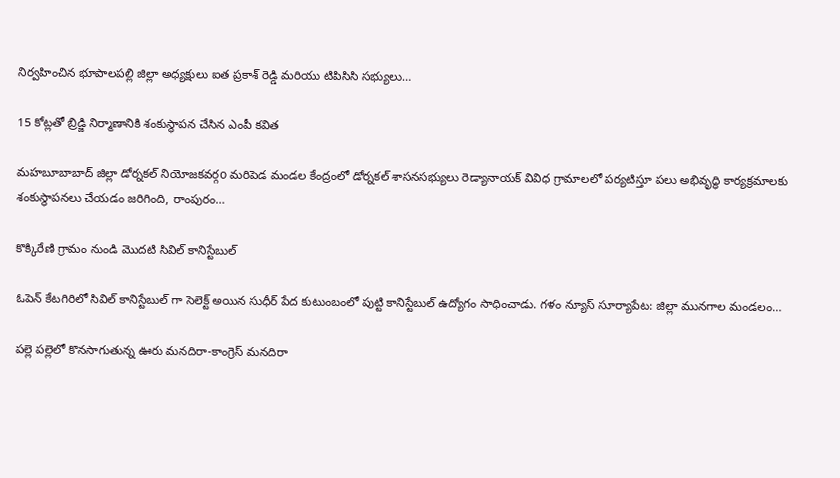నిర్వహించిన భూపాలపల్లి జిల్లా అధ్యక్షులు ఐత ప్రకాశ్ రెడ్డి మరియు టిపిసిసి సభ్యులు…

15 కోట్లతో బ్రిడ్జి నిర్మాణానికి శంకుస్థాపన చేసిన ఎంపీ కవిత

మహబూబాబాద్ జిల్లా డోర్నకల్ నియోజకవర్గo మరిపెడ మండల కేంద్రంలో డోర్నకల్ శాసనసభ్యులు రెడ్యానాయక్ వివిధ గ్రామాలలో పర్యటిస్తూ పలు అభివృద్ధి కార్యక్రమాలకు శంకుస్థాపనలు చేయడం జరిగింది, రాంపురం…

కొక్కిరేణి గ్రామం నుండి మొదటి సివిల్ కానిస్టేబుల్

ఓపెన్ కేటగిరిలో సివిల్ కానిస్టేబుల్ గా సెలెక్ట్ అయిన సుధీర్ పేద కుటుంబంలో పుట్టి కానిస్టేబుల్ ఉద్యోగం సాధించాడు. గళం న్యూస్ సూర్యాపేట: జిల్లా మునగాల మండలం…

పల్లె పల్లెలో కొనసాగుతున్న ఊరు మనదిరా-కాంగ్రెస్ మనదిరా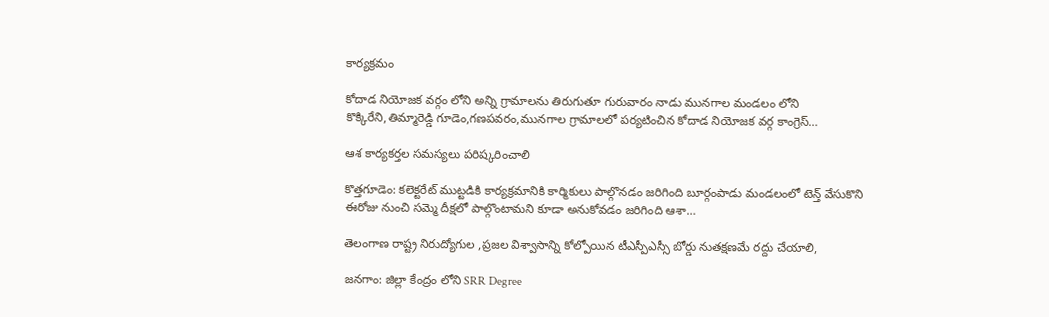కార్యక్రమం

కోదాడ నియోజక వర్గం లోని అన్ని గ్రామాలను తిరుగుతూ గురువారం నాడు మునగాల మండలం లోని కొక్కిరేని,తిమ్మారెడ్డి గూడెం,గణపవరం,మునగాల గ్రామాలలో పర్యటించిన కోదాడ నియోజక వర్గ కాంగ్రెస్…

ఆశ కార్యకర్తల సమస్యలు పరిష్కరించాలి

కొత్తగూడెం: కలెక్టరేట్ ముట్టడికి కార్యక్రమానికి కార్మికులు పాల్గొనడం జరిగింది బూర్గంపాడు మండలంలో టెన్త్ వేసుకొని ఈరోజు నుంచి సమ్మె దీక్షలో పాల్గొంటామని కూడా అనుకోవడం జరిగింది ఆశా…

తెలంగాణ రాష్ట్ర నిరుద్యోగుల ,ప్రజల విశ్వాసాన్ని కోల్పోయిన టీఎస్పీఎస్సీ బోర్డు నుతక్షణమే రద్దు చేయాలి,

జనగాం: జిల్లా కేంద్రం లోని SRR Degree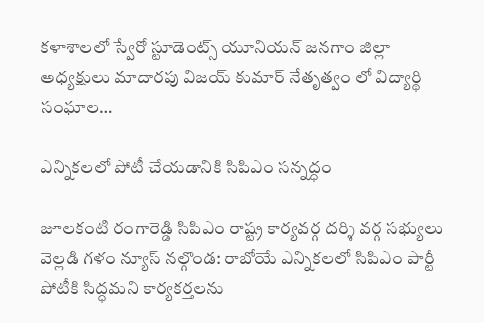కళాశాలలో స్వేరో స్టూడెంట్స్ యూనియన్ జనగాం జిల్లా అధ్యక్షులు మాదారపు విజయ్ కుమార్ నేతృత్వం లో విద్యార్థి సంఘాల…

ఎన్నికలలో పోటీ చేయడానికి సిపిఎం సన్నద్ధం

జూలకంటి రంగారెడ్డి సిపిఎం రాష్ట్ర కార్యవర్గ దర్శి వర్గ సభ్యులు వెల్లడి గళం న్యూస్ నల్గొండ: రాబోయే ఎన్నికలలో సిపిఎం పార్టీ పోటీకి సిద్ధమని కార్యకర్తలను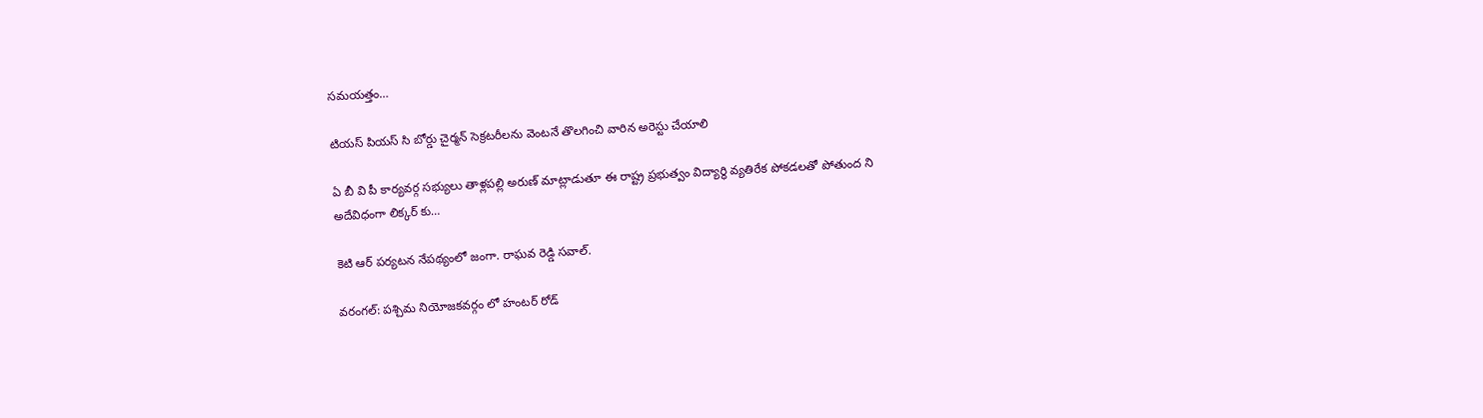సమయత్తం…

టియస్ పియస్ సి బోర్డు చైర్మన్ సెక్రటరీలను వెంటనే తొలగించి వారిన అరెస్టు చేయాలి

ఏ బీ వి పీ కార్యవర్గ సభ్యులు తాళ్లపల్లి అరుణ్ మాట్లాడుతూ ఈ రాష్ట్ర ప్రభుత్వం విద్యార్థి వ్యతిరేక పోకడలతో పోతుంద ని అదేవిధంగా లిక్కర్ కు…

కెటి ఆర్ పర్యటన నేపథ్యంలో జంగా. రాఘవ రెడ్డి సవాల్.

వరంగల్: పశ్చిమ నియోజకవర్గం లో హంటర్ రోడ్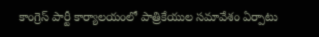కాంగ్రెస్ పార్టీ కార్యాలయంలో పాత్రికేయుల సమావేశం ఏర్పాటు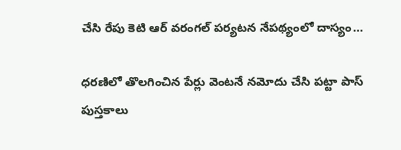చేసి రేపు కెటి ఆర్ వరంగల్ పర్యటన నేపథ్యంలో దాస్యం…

ధరణిలో తొలగించిన పేర్లు వెంటనే నమోదు చేసి పట్టా పాస్ పుస్తకాలు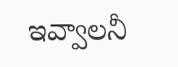ఇవ్వాలనీ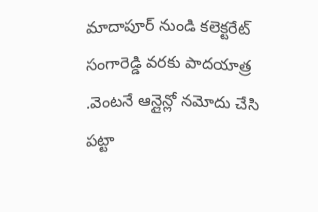మాదాపూర్ నుండి కలెక్టరేట్ సంగారెడ్డి వరకు పాదయాత్ర .వెంటనే ఆన్లైన్లో నమోదు చేసి పట్టా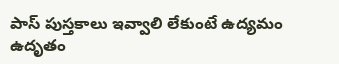పాస్ పుస్తకాలు ఇవ్వాలి లేకుంటే ఉద్యమం ఉదృతం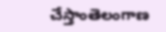చేస్తాంతెలంగాణ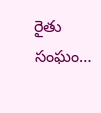రైతు సంఘం…